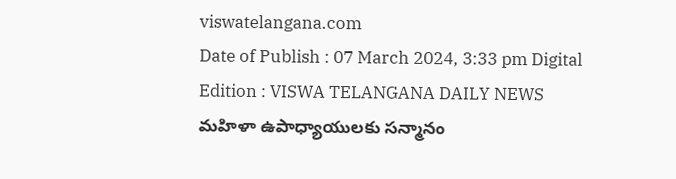viswatelangana.com
Date of Publish : 07 March 2024, 3:33 pm Digital Edition : VISWA TELANGANA DAILY NEWS
మహిళా ఉపాధ్యాయులకు సన్మానం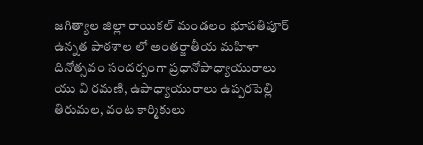జగిత్యాల జిల్లా రాయికల్ మండలం భూపతిపూర్ ఉన్నత పాఠశాల లో అంతర్జాతీయ మహిళా దినోత్సవం సందర్బంగా ప్రధానోపాధ్యాయురాలు యు వి రమణి, ఉపాధ్యాయురాలు ఉప్పరపెల్లి తిరుమల, వంట కార్మికులు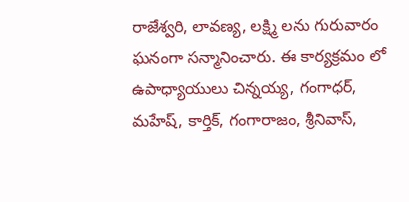రాజేశ్వరి, లావణ్య, లక్ష్మి లను గురువారం ఘనంగా సన్మానించారు. ఈ కార్యక్రమం లో ఉపాధ్యాయులు చిన్నయ్య, గంగాధర్, మహేష్, కార్తిక్, గంగారాజం, శ్రీనివాస్,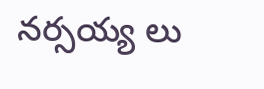నర్సయ్య లు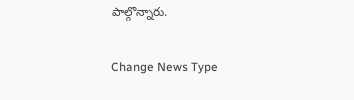పాల్గొన్నారు.

Change News Type